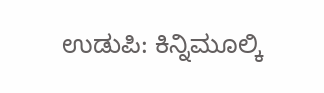ಉಡುಪಿ: ಕಿನ್ನಿಮೂಲ್ಕಿ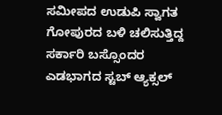ಸಮೀಪದ ಉಡುಪಿ ಸ್ವಾಗತ ಗೋಪುರದ ಬಳಿ ಚಲಿಸುತ್ತಿದ್ದ ಸರ್ಕಾರಿ ಬಸ್ಸೊಂದರ ಎಡಭಾಗದ ಸ್ಟಬ್ ಆ್ಯಕ್ಸಲ್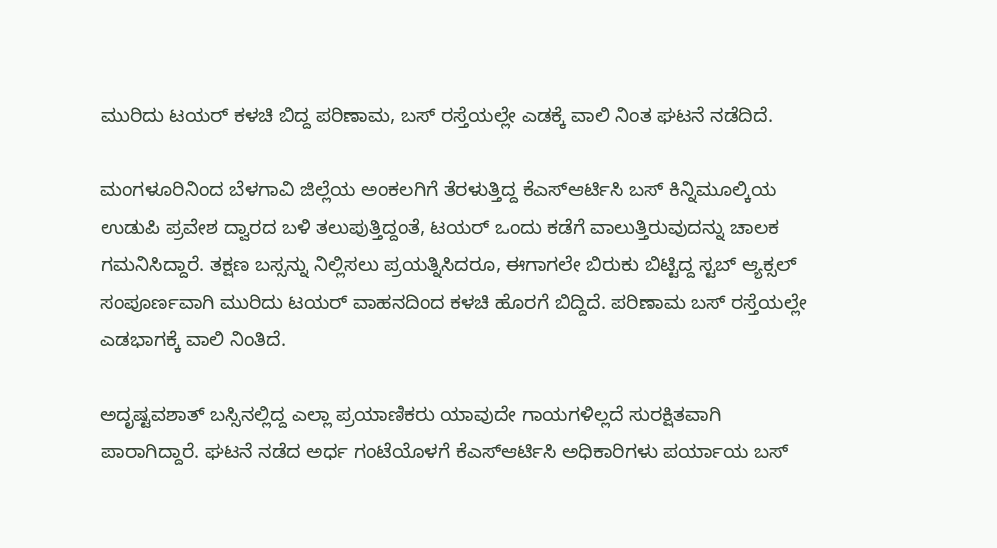ಮುರಿದು ಟಯರ್ ಕಳಚಿ ಬಿದ್ದ ಪರಿಣಾಮ, ಬಸ್ ರಸ್ತೆಯಲ್ಲೇ ಎಡಕ್ಕೆ ವಾಲಿ ನಿಂತ ಘಟನೆ ನಡೆದಿದೆ.

ಮಂಗಳೂರಿನಿಂದ ಬೆಳಗಾವಿ ಜಿಲ್ಲೆಯ ಅಂಕಲಗಿಗೆ ತೆರಳುತ್ತಿದ್ದ ಕೆಎಸ್ಆರ್ಟಿಸಿ ಬಸ್ ಕಿನ್ನಿಮೂಲ್ಕಿಯ ಉಡುಪಿ ಪ್ರವೇಶ ದ್ವಾರದ ಬಳಿ ತಲುಪುತ್ತಿದ್ದಂತೆ, ಟಯರ್ ಒಂದು ಕಡೆಗೆ ವಾಲುತ್ತಿರುವುದನ್ನು ಚಾಲಕ ಗಮನಿಸಿದ್ದಾರೆ. ತಕ್ಷಣ ಬಸ್ಸನ್ನು ನಿಲ್ಲಿಸಲು ಪ್ರಯತ್ನಿಸಿದರೂ, ಈಗಾಗಲೇ ಬಿರುಕು ಬಿಟ್ಟಿದ್ದ ಸ್ಟಬ್ ಆ್ಯಕ್ಸಲ್ ಸಂಪೂರ್ಣವಾಗಿ ಮುರಿದು ಟಯರ್ ವಾಹನದಿಂದ ಕಳಚಿ ಹೊರಗೆ ಬಿದ್ದಿದೆ. ಪರಿಣಾಮ ಬಸ್ ರಸ್ತೆಯಲ್ಲೇ ಎಡಭಾಗಕ್ಕೆ ವಾಲಿ ನಿಂತಿದೆ.

ಅದೃಷ್ಟವಶಾತ್ ಬಸ್ಸಿನಲ್ಲಿದ್ದ ಎಲ್ಲಾ ಪ್ರಯಾಣಿಕರು ಯಾವುದೇ ಗಾಯಗಳಿಲ್ಲದೆ ಸುರಕ್ಷಿತವಾಗಿ ಪಾರಾಗಿದ್ದಾರೆ. ಘಟನೆ ನಡೆದ ಅರ್ಧ ಗಂಟೆಯೊಳಗೆ ಕೆಎಸ್ಆರ್ಟಿಸಿ ಅಧಿಕಾರಿಗಳು ಪರ್ಯಾಯ ಬಸ್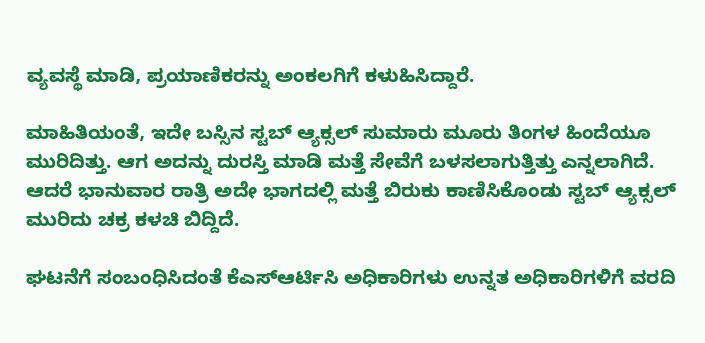ವ್ಯವಸ್ಥೆ ಮಾಡಿ, ಪ್ರಯಾಣಿಕರನ್ನು ಅಂಕಲಗಿಗೆ ಕಳುಹಿಸಿದ್ದಾರೆ.

ಮಾಹಿತಿಯಂತೆ, ಇದೇ ಬಸ್ಸಿನ ಸ್ಟಬ್ ಆ್ಯಕ್ಸಲ್ ಸುಮಾರು ಮೂರು ತಿಂಗಳ ಹಿಂದೆಯೂ ಮುರಿದಿತ್ತು. ಆಗ ಅದನ್ನು ದುರಸ್ತಿ ಮಾಡಿ ಮತ್ತೆ ಸೇವೆಗೆ ಬಳಸಲಾಗುತ್ತಿತ್ತು ಎನ್ನಲಾಗಿದೆ. ಆದರೆ ಭಾನುವಾರ ರಾತ್ರಿ ಅದೇ ಭಾಗದಲ್ಲಿ ಮತ್ತೆ ಬಿರುಕು ಕಾಣಿಸಿಕೊಂಡು ಸ್ಟಬ್ ಆ್ಯಕ್ಸಲ್ ಮುರಿದು ಚಕ್ರ ಕಳಚಿ ಬಿದ್ದಿದೆ.

ಘಟನೆಗೆ ಸಂಬಂಧಿಸಿದಂತೆ ಕೆಎಸ್ಆರ್ಟಿಸಿ ಅಧಿಕಾರಿಗಳು ಉನ್ನತ ಅಧಿಕಾರಿಗಳಿಗೆ ವರದಿ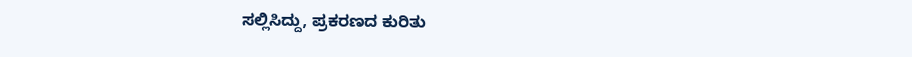ಸಲ್ಲಿಸಿದ್ದು, ಪ್ರಕರಣದ ಕುರಿತು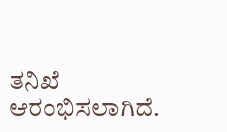ತನಿಖೆ ಆರಂಭಿಸಲಾಗಿದೆ.